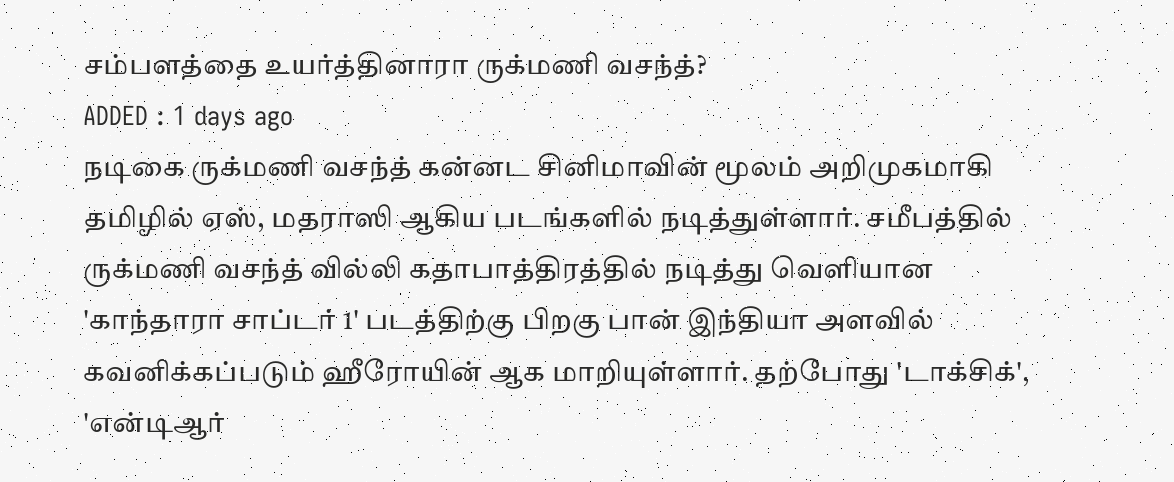சம்பளத்தை உயர்த்தினாரா ருக்மணி வசந்த்?
ADDED : 1 days ago
நடிகை ருக்மணி வசந்த் கன்னட சினிமாவின் மூலம் அறிமுகமாகி தமிழில் ஏஸ், மதராஸி ஆகிய படங்களில் நடித்துள்ளார். சமீபத்தில் ருக்மணி வசந்த் வில்லி கதாபாத்திரத்தில் நடித்து வெளியான 'காந்தாரா சாப்டர் 1' படத்திற்கு பிறகு பான் இந்தியா அளவில் கவனிக்கப்படும் ஹீரோயின் ஆக மாறியுள்ளார். தற்போது 'டாக்சிக்', 'என்டிஆர்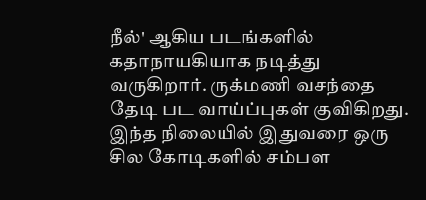நீல்' ஆகிய படங்களில் கதாநாயகியாக நடித்து வருகிறார். ருக்மணி வசந்தை தேடி பட வாய்ப்புகள் குவிகிறது. இந்த நிலையில் இதுவரை ஒரு சில கோடிகளில் சம்பள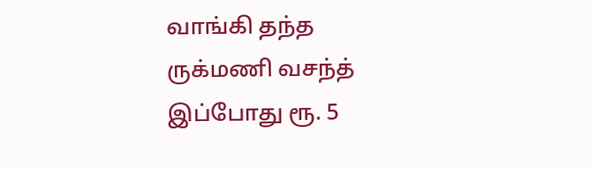வாங்கி தந்த ருக்மணி வசந்த் இப்போது ரூ. 5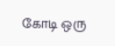கோடி ஒரு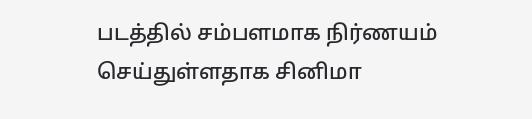படத்தில் சம்பளமாக நிர்ணயம் செய்துள்ளதாக சினிமா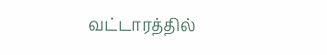வட்டாரத்தில்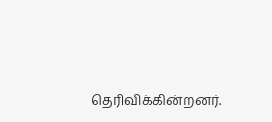தெரிவிக்கின்றனர்.